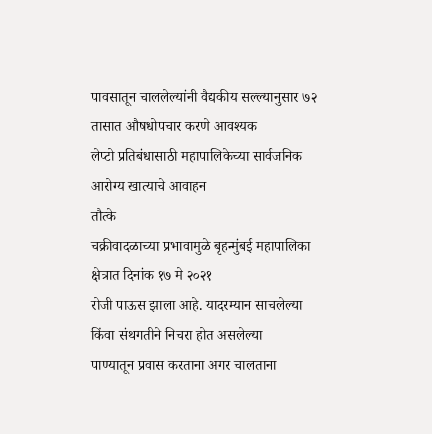पावसातून चाललेल्यांनी वैद्यकीय सल्ल्यानुसार ७२ तासात औषधोपचार करणे आवश्यक
लेप्टो प्रतिबंधासाठी महापालिकेच्या सार्वजनिक आरोग्य खात्याचे आवाहन
तौत्के
चक्रीवादळाच्या प्रभावामुळे बृहन्मुंबई महापालिका क्षेत्रात दिनांक १७ मे २०२१
रोजी पाऊस झाला आहे. यादरम्यान साचलेल्या किंवा संथगतीने निचरा होत असलेल्या
पाण्यातून प्रवास करताना अगर चालताना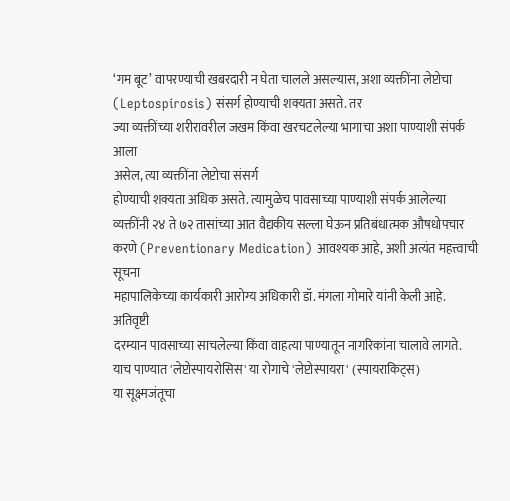‘गम बूट’ वापरण्याची खबरदारी न घेता चालले असल्यास, अशा व्यक्तींना लेप्टोचा (Leptospirosis) संसर्ग होण्याची शक्यता असते. तर
ज्या व्यक्तींच्या शरीरावरील जखम किंवा खरचटलेल्या भागाचा अशा पाण्याशी संपर्क आला
असेल, त्या व्यक्तींना लेप्टोचा संसर्ग
होण्याची शक्यता अधिक असते. त्यामुळेच पावसाच्या पाण्याशी संपर्क आलेल्या
व्यक्तींनी २४ ते ७२ तासांच्या आत वैद्यकीय सल्ला घेऊन प्रतिबंधात्मक औषधोपचार
करणे (Preventionary Medication) आवश्यक आहे, अशी अत्यंत महत्त्वाची सूचना
महापालिकेच्या कार्यकारी आरोग्य अधिकारी डॉ. मंगला गोमारे यांनी केली आहे.
अतिवृष्टी
दरम्यान पावसाच्या साचलेल्या किंवा वाहत्या पाण्यातून नागरिकांना चालावे लागते.
याच पाण्यात 'लेप्टोस्पायरोसिस' या रोगाचे 'लेप्टोस्पायरा' (स्पायराकिट्स)
या सूक्ष्मजंतूचा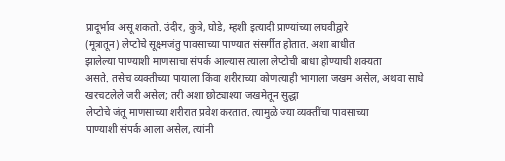प्रादूर्भाव असू शकतो. उंदीर, कुत्रे, घोडे, म्हशी इत्यादी प्राण्यांच्या लघवीद्वारे
(मूत्रातून) लेप्टोचे सूक्ष्मजंतु पावसाच्या पाण्यात संसर्गीत होतात. अशा बाधीत
झालेल्या पाण्याशी माणसाचा संपर्क आल्यास त्याला लेप्टोची बाधा होण्याची शक्यता
असते. तसेच व्यक्तीच्या पायाला किंवा शरीराच्या कोणत्याही भागाला जखम असेल, अथवा साधे खरचटलेले जरी असेल; तरी अशा छोट्याश्या जखमेतून सुद्धा
लेप्टोचे जंतू माणसाच्या शरीरात प्रवेश करतात. त्यामुळे ज्या व्यक्तींचा पावसाच्या
पाण्याशी संपर्क आला असेल, त्यांनी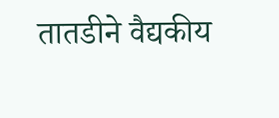तातडीने वैद्यकीय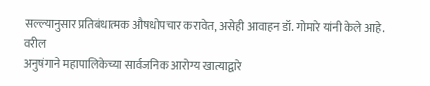सल्ल्यानुसार प्रतिबंधात्मक औषधोपचार करावेत, असेही आवाहन डॉ. गोमारे यांनी केले आहे.
वरील
अनुषंगाने महापालिकेच्या सार्वजनिक आरोग्य खात्याद्वारे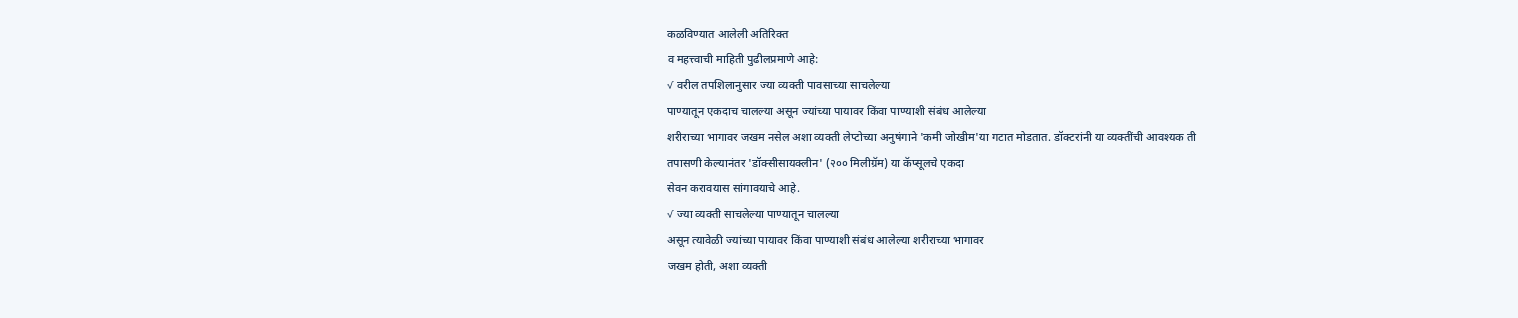कळविण्यात आलेली अतिरिक्त
व महत्त्वाची माहिती पुढीलप्रमाणे आहे:
√ वरील तपशिलानुसार ज्या व्यक्ती पावसाच्या साचलेल्या
पाण्यातून एकदाच चालल्या असून ज्यांच्या पायावर किंवा पाण्याशी संबंध आलेल्या
शरीराच्या भागावर जखम नसेल अशा व्यक्ती लेप्टोच्या अनुषंगाने 'कमी जोखीम'या गटात मोडतात. डॉक्टरांनी या व्यक्तींची आवश्यक ती
तपासणी केल्यानंतर 'डॉक्सीसायक्लीन' (२०० मिलीग्रॅम) या कॅप्सूलचे एकदा
सेवन करावयास सांगावयाचे आहे.
√ ज्या व्यक्ती साचलेल्या पाण्यातून चालल्या
असून त्यावेळी ज्यांच्या पायावर किंवा पाण्याशी संबंध आलेल्या शरीराच्या भागावर
जखम होती, अशा व्यक्ती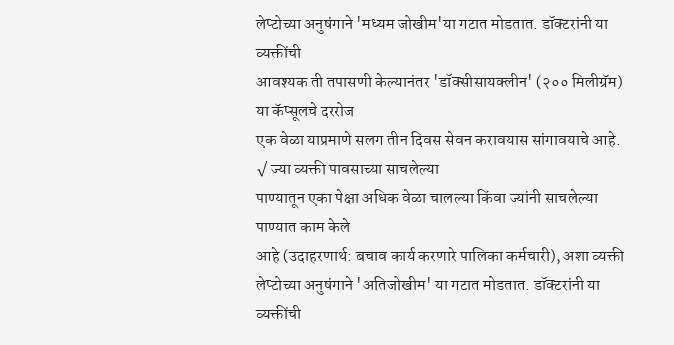लेप्टोच्या अनुषंगाने 'मध्यम जोखीम'या गटात मोडतात. डॉक्टरांनी या व्यक्तींची
आवश्यक ती तपासणी केल्यानंतर 'डॉक्सीसायक्लीन' (२०० मिलीग्रॅम) या कॅप्सूलचे दररोज
एक वेळा याप्रमाणे सलग तीन दिवस सेवन करावयास सांगावयाचे आहे.
√ ज्या व्यक्ती पावसाच्या साचलेल्या
पाण्यातून एका पेक्षा अधिक वेळा चालल्या किंवा ज्यांनी साचलेल्या पाण्यात काम केले
आहे (उदाहरणार्थ: बचाव कार्य करणारे पालिका कर्मचारी), अशा व्यक्ती लेप्टोच्या अनुषंगाने 'अतिजोखीम' या गटात मोडतात. डॉक्टरांनी या व्यक्तींची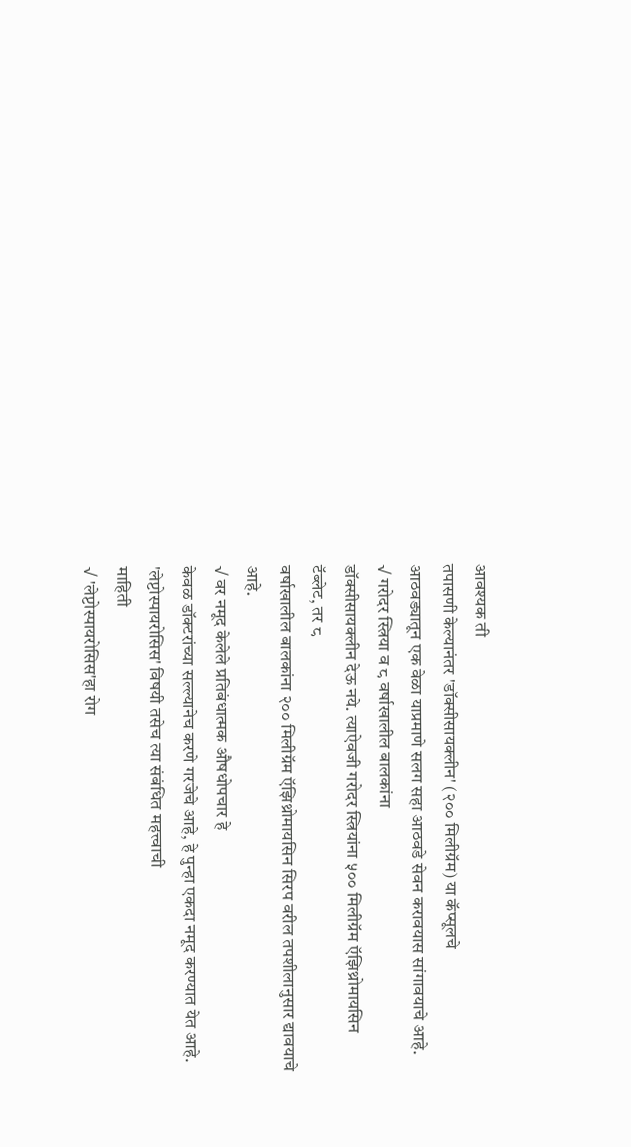आवश्यक ती
तपासणी केल्यानंतर 'डॉक्सीसायक्लीन' (२०० मिलीग्रॅम) या कॅप्सूलचे
आठवड्यातून एक वेळा याप्रमाणे सलग सहा आठवडे सेवन करावयास सांगावयाचे आहे.
√ गरोदर स्त्रिया व ८ वर्षाखालील बालकांना
डॉक्सीसायक्लीन देऊ नये. त्याऐवजी गरोदर स्त्रियांना ५०० मिलीग्रॅम ऍझिथ्रोमायसिन
टॅब्लेट, तर ८
वर्षाखालील बालकांना २०० मिलीग्रॅम ऍझिथ्रोमायसिन सिरप वरील तपशीलानुसार द्यावयाचे
आहे.
√ वर नमूद केलेले प्रतिबंधात्मक औषधोपचार हे
केवळ डॉक्टरांच्या सल्ल्यानेच करणे गरजेचे आहे, हे पुन्हा एकदा नमूद करण्यात येत आहे.
'लेप्टोस्पायरोसिस' विषयी तसेच त्या संबंधित महत्त्वाची
माहिती
√ 'लेप्टोस्पायरोसिस'हा रोग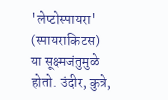'लेप्टोस्पायरा' (स्पायराकिटस)
या सूक्ष्मजंतुमुळे होतो. उंदीर, कुत्रे,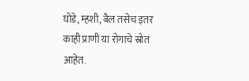घोडे, म्हशी, बैल तसेच इतर
काही प्राणी या रोगाचे स्रोत आहेत.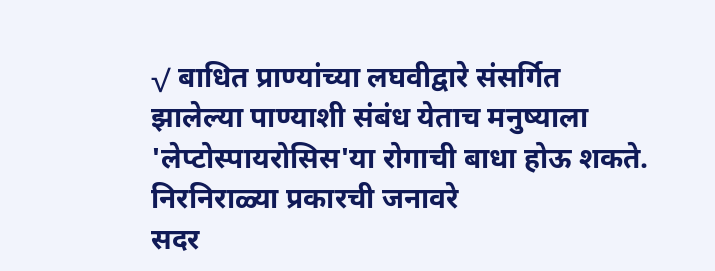√ बाधित प्राण्यांच्या लघवीद्वारे संसर्गित
झालेल्या पाण्याशी संबंध येताच मनुष्याला 'लेप्टोस्पायरोसिस'या रोगाची बाधा होऊ शकते. निरनिराळ्या प्रकारची जनावरे
सदर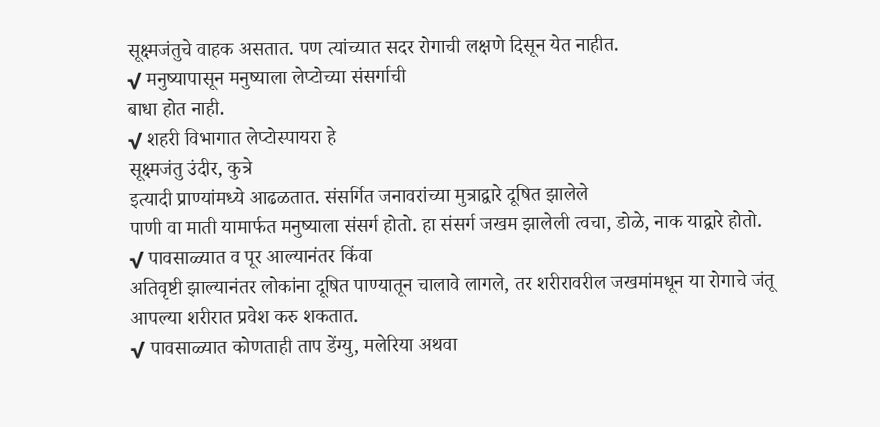सूक्ष्मजंतुचे वाहक असतात. पण त्यांच्यात सदर रोगाची लक्षणे दिसून येत नाहीत.
√ मनुष्यापासून मनुष्याला लेप्टोच्या संसर्गाची
बाधा होत नाही.
√ शहरी विभागात लेप्टोस्पायरा हे
सूक्ष्मजंतु उंदीर, कुत्रे
इत्यादी प्राण्यांमध्ये आढळतात. संसर्गित जनावरांच्या मुत्राद्वारे दूषित झालेले
पाणी वा माती यामार्फत मनुष्याला संसर्ग होतो. हा संसर्ग जखम झालेली त्वचा, डोळे, नाक याद्वारे होतो.
√ पावसाळ्यात व पूर आल्यानंतर किंवा
अतिवृष्टी झाल्यानंतर लोकांना दूषित पाण्यातून चालावे लागले, तर शरीरावरील जखमांमधून या रोगाचे जंतू
आपल्या शरीरात प्रवेश करु शकतात.
√ पावसाळ्यात कोणताही ताप डेंग्यु, मलेरिया अथवा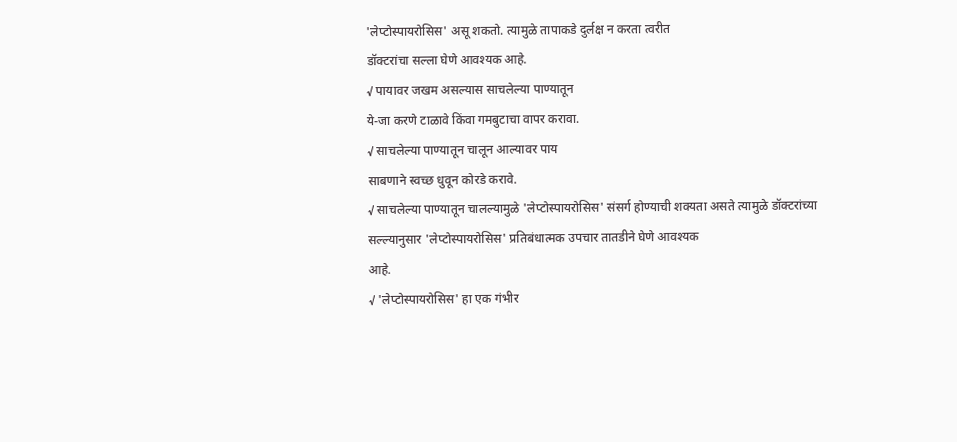'लेप्टोस्पायरोसिस' असू शकतो. त्यामुळे तापाकडे दुर्लक्ष न करता त्वरीत
डॉक्टरांचा सल्ला घेणे आवश्यक आहे.
√ पायावर जखम असल्यास साचलेल्या पाण्यातून
ये-जा करणे टाळावे किंवा गमबुटाचा वापर करावा.
√ साचलेल्या पाण्यातून चालून आल्यावर पाय
साबणाने स्वच्छ धुवून कोरडे करावे.
√ साचलेल्या पाण्यातून चालल्यामुळे 'लेप्टोस्पायरोसिस' संसर्ग होण्याची शक्यता असते त्यामुळे डॉक्टरांच्या
सल्ल्यानुसार 'लेप्टोस्पायरोसिस' प्रतिबंधात्मक उपचार तातडीने घेणे आवश्यक
आहे.
√ 'लेप्टोस्पायरोसिस' हा एक गंभीर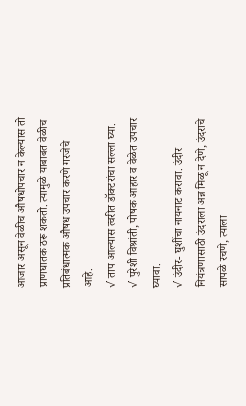आजार असून वेळीच औषधोपचार न केल्यास तो
प्राणघातक ठरू शकतो. त्यामुळे याबाबत वेळीच प्रतिबंधात्मक औषध उपचार करणे गरजेचे
आहे.
√ ताप आल्यास त्वरीत डॉक्टरांचा सल्ला घ्या.
√ पुरेशी विश्रांती, पोषक आहार व वेळेत उपचार घ्यावा.
√ उंदीर- घुशींचा नायनाट करावा. उंदीर
नियंत्रणासाठी उंदराला अन्न मिळू न देणे, उंदराचे
सापळे रचणे, त्याला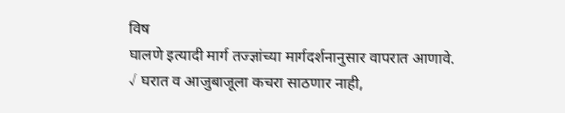विष
घालणे इत्यादी मार्ग तज्ज्ञांच्या मार्गदर्शनानुसार वापरात आणावे.
√ घरात व आजुबाजूला कचरा साठणार नाही,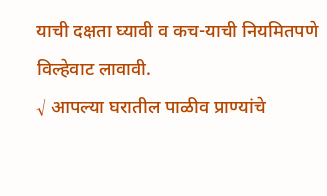याची दक्षता घ्यावी व कच-याची नियमितपणे
विल्हेवाट लावावी.
√ आपल्या घरातील पाळीव प्राण्यांचे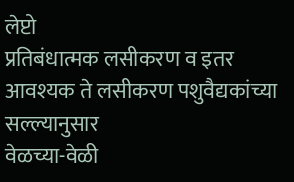लेप्टो
प्रतिबंधात्मक लसीकरण व इतर आवश्यक ते लसीकरण पशुवैद्यकांच्या सल्ल्यानुसार
वेळच्या-वेळी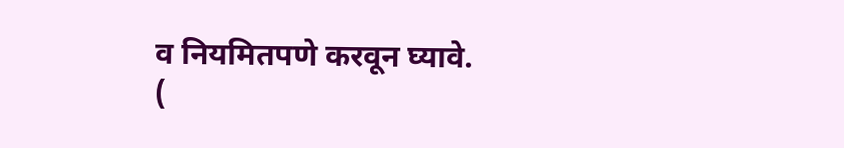व नियमितपणे करवून घ्यावे.
(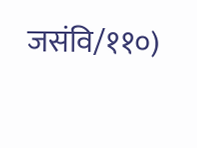जसंवि/११०)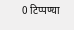0 टिप्पण्या